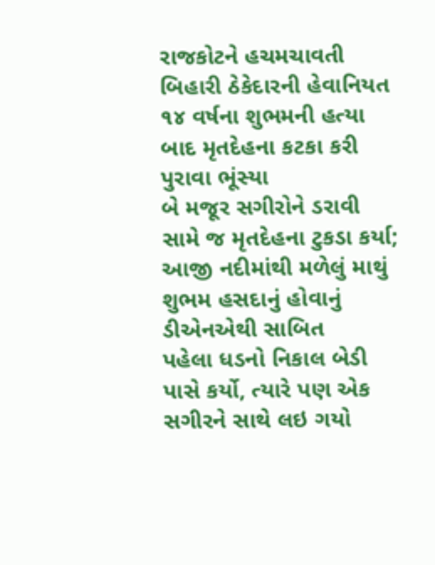રાજકોટને હચમચાવતી બિહારી ઠેકેદારની હેવાનિયત
૧૪ વર્ષના શુભમની હત્યા બાદ મૃતદેહના કટકા કરી પુરાવા ભૂંસ્યા
બે મજૂર સગીરોને ડરાવી સામે જ મૃતદેહના ટુકડા કર્યા; આજી નદીમાંથી મળેલું માથું શુભમ હસદાનું હોવાનું ડીએનએથી સાબિત
પહેલા ધડનો નિકાલ બેડી પાસે કર્યો, ત્યારે પણ એક સગીરને સાથે લઇ ગયો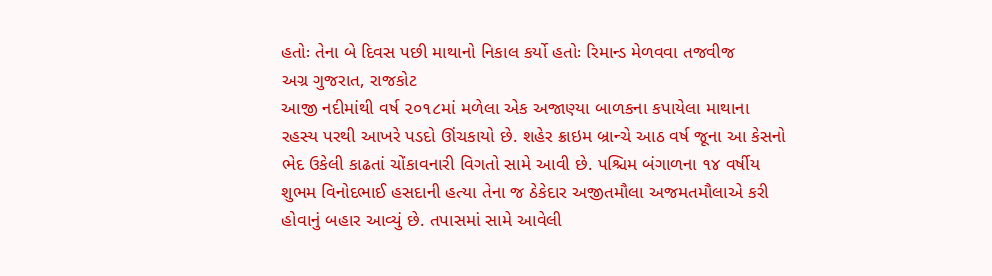હતોઃ તેના બે દિવસ પછી માથાનો નિકાલ કર્યો હતોઃ રિમાન્ડ મેળવવા તજવીજ
અગ્ર ગુજરાત, રાજકોટ
આજી નદીમાંથી વર્ષ ૨૦૧૮માં મળેલા એક અજાણ્યા બાળકના કપાયેલા માથાના રહસ્ય પરથી આખરે પડદો ઊંચકાયો છે. શહેર ક્રાઇમ બ્રાન્ચે આઠ વર્ષ જૂના આ કેસનો ભેદ ઉકેલી કાઢતાં ચોંકાવનારી વિગતો સામે આવી છે. પશ્ચિમ બંગાળના ૧૪ વર્ષીય શુભમ વિનોદભાઈ હસદાની હત્યા તેના જ ઠેકેદાર અજીતમૌલા અજમતમૌલાએ કરી હોવાનું બહાર આવ્યું છે. તપાસમાં સામે આવેલી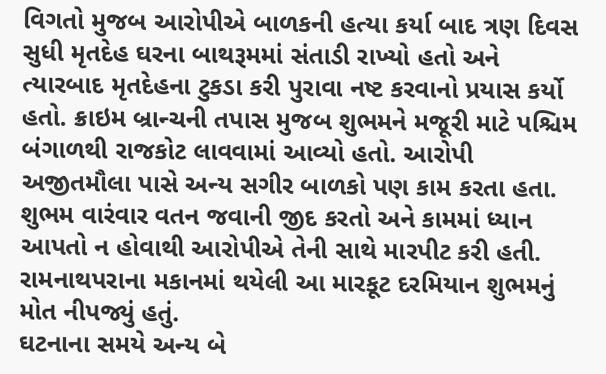વિગતો મુજબ આરોપીએ બાળકની હત્યા કર્યા બાદ ત્રણ દિવસ સુધી મૃતદેહ ઘરના બાથરૂમમાં સંતાડી રાખ્યો હતો અને ત્યારબાદ મૃતદેહના ટુકડા કરી પુરાવા નષ્ટ કરવાનો પ્રયાસ કર્યો હતો. ક્રાઇમ બ્રાન્ચની તપાસ મુજબ શુભમને મજૂરી માટે પશ્ચિમ બંગાળથી રાજકોટ લાવવામાં આવ્યો હતો. આરોપી અજીતમૌલા પાસે અન્ય સગીર બાળકો પણ કામ કરતા હતા. શુભમ વારંવાર વતન જવાની જીદ કરતો અને કામમાં ધ્યાન આપતો ન હોવાથી આરોપીએ તેની સાથે મારપીટ કરી હતી. રામનાથપરાના મકાનમાં થયેલી આ મારકૂટ દરમિયાન શુભમનું મોત નીપજ્યું હતું.
ઘટનાના સમયે અન્ય બે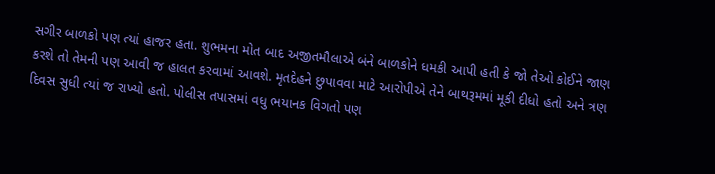સગીર બાળકો પણ ત્યાં હાજર હતા. શુભમના મોત બાદ અજીતમૌલાએ બંને બાળકોને ધમકી આપી હતી કે જો તેઓ કોઈને જાણ કરશે તો તેમની પણ આવી જ હાલત કરવામાં આવશે. મૃતદેહને છુપાવવા માટે આરોપીએ તેને બાથરૂમમાં મૂકી દીધો હતો અને ત્રણ દિવસ સુધી ત્યાં જ રાખ્યો હતો. પોલીસ તપાસમાં વધુ ભયાનક વિગતો પણ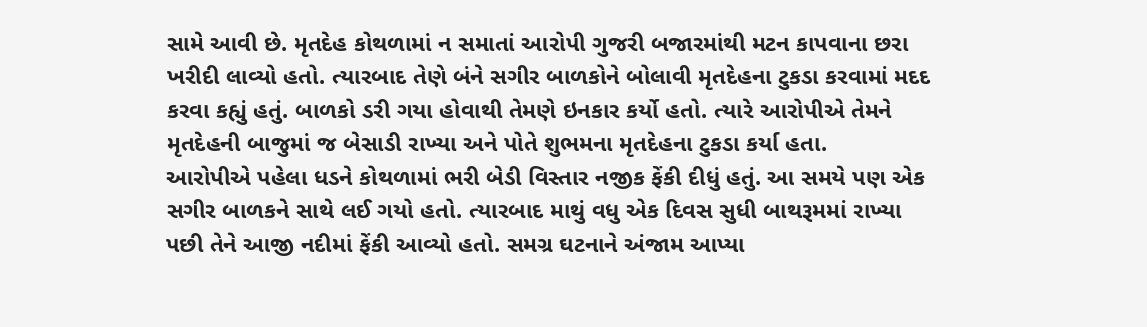સામે આવી છે. મૃતદેહ કોથળામાં ન સમાતાં આરોપી ગુજરી બજારમાંથી મટન કાપવાના છરા ખરીદી લાવ્યો હતો. ત્યારબાદ તેણે બંને સગીર બાળકોને બોલાવી મૃતદેહના ટુકડા કરવામાં મદદ કરવા કહ્યું હતું. બાળકો ડરી ગયા હોવાથી તેમણે ઇનકાર કર્યો હતો. ત્યારે આરોપીએ તેમને મૃતદેહની બાજુમાં જ બેસાડી રાખ્યા અને પોતે શુભમના મૃતદેહના ટુકડા કર્યા હતા.
આરોપીએ પહેલા ધડને કોથળામાં ભરી બેડી વિસ્તાર નજીક ફેંકી દીધું હતું. આ સમયે પણ એક સગીર બાળકને સાથે લઈ ગયો હતો. ત્યારબાદ માથું વધુ એક દિવસ સુધી બાથરૂમમાં રાખ્યા પછી તેને આજી નદીમાં ફેંકી આવ્યો હતો. સમગ્ર ઘટનાને અંજામ આપ્યા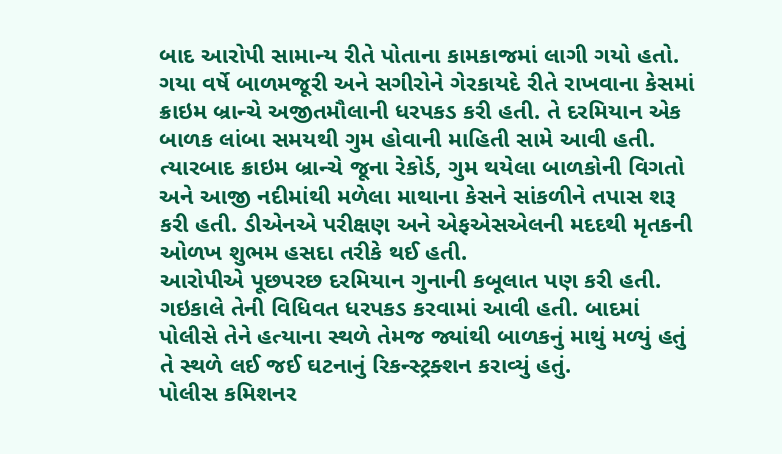બાદ આરોપી સામાન્ય રીતે પોતાના કામકાજમાં લાગી ગયો હતો.
ગયા વર્ષે બાળમજૂરી અને સગીરોને ગેરકાયદે રીતે રાખવાના કેસમાં ક્રાઇમ બ્રાન્ચે અજીતમૌલાની ધરપકડ કરી હતી. તે દરમિયાન એક બાળક લાંબા સમયથી ગુમ હોવાની માહિતી સામે આવી હતી. ત્યારબાદ ક્રાઇમ બ્રાન્ચે જૂના રેકોર્ડ, ગુમ થયેલા બાળકોની વિગતો અને આજી નદીમાંથી મળેલા માથાના કેસને સાંકળીને તપાસ શરૂ કરી હતી. ડીએનએ પરીક્ષણ અને એફએસએલની મદદથી મૃતકની ઓળખ શુભમ હસદા તરીકે થઈ હતી.
આરોપીએ પૂછપરછ દરમિયાન ગુનાની કબૂલાત પણ કરી હતી. ગઇકાલે તેની વિધિવત ધરપકડ કરવામાં આવી હતી. બાદમાં પોલીસે તેને હત્યાના સ્થળે તેમજ જ્યાંથી બાળકનું માથું મળ્યું હતું તે સ્થળે લઈ જઈ ઘટનાનું રિકન્સ્ટ્રક્શન કરાવ્યું હતું.
પોલીસ કમિશનર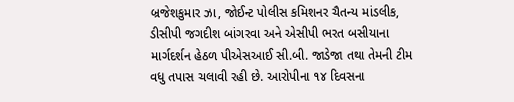બ્રજેશકુમાર ઝા, જોઈન્ટ પોલીસ કમિશનર ચૈતન્ય માંડલીક, ડીસીપી જગદીશ બાંગરવા અને એસીપી ભરત બસીયાના માર્ગદર્શન હેઠળ પીએસઆઈ સી.બી. જાડેજા તથા તેમની ટીમ વધુ તપાસ ચલાવી રહી છે. આરોપીના ૧૪ દિવસના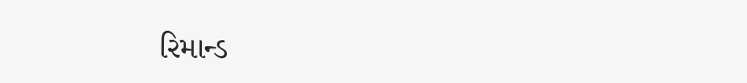રિમાન્ડ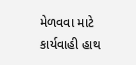મેળવવા માટે કાર્યવાહી હાથ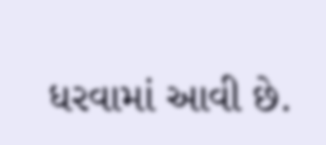ધરવામાં આવી છે.